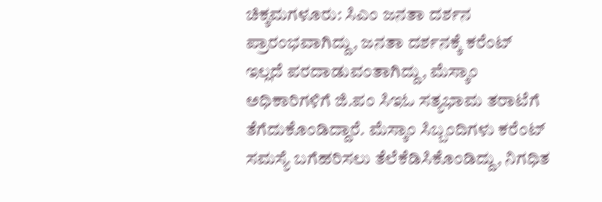ಚಿಕ್ಕಮಗಳೂರು: ಸಿಎಂ ಜನತಾ ದರ್ಶನ ಪ್ರಾರಂಭವಾಗಿದ್ದು, ಜನತಾ ದರ್ಶನಕ್ಕೆ ಕರೆಂಟ್ ಇಲ್ಲದೆ ಪರದಾಡುವಂತಾಗಿದ್ದು, ಮೆಸ್ಕಾಂ ಅಧಿಕಾರಿಗಳಿಗೆ ಜಿ.ಪಂ ಸಿಇಓ ಸತ್ಯಭಾಮ ತರಾಟೆಗೆ ತೆಗೆದುಕೊಂಡಿದ್ದಾರೆ. ಮೆಸ್ಕಾಂ ಸಿಬ್ಬಂದಿಗಳು ಕರೆಂಟ್ ಸಮಸ್ಯೆ ಬಗೆಹರಿಸಲು ತೆಲೆಕೆಡಿಸಿಕೊಂಡಿದ್ದು, ನಿಗಧಿತ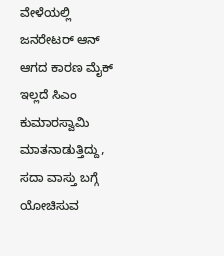ವೇಳೆಯಲ್ಲಿ ಜನರೇಟರ್ ಆನ್ ಆಗದ ಕಾರಣ ಮೈಕ್ ಇಲ್ಲದೆ ಸಿಎಂ ಕುಮಾರಸ್ವಾಮಿ ಮಾತನಾಡುತ್ತಿದ್ದು, ಸದಾ ವಾಸ್ತು ಬಗ್ಗೆ ಯೋಚಿಸುವ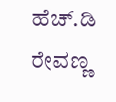ಹೆಚ್.ಡಿ ರೇವಣ್ಣ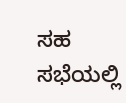ಸಹ ಸಭೆಯಲ್ಲಿ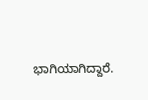ಭಾಗಿಯಾಗಿದ್ದಾರೆ.